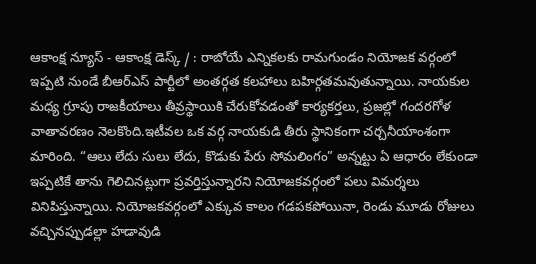ఆకాంక్ష న్యూస్ - ఆకాంక్ష డెస్క్ / : రాబోయే ఎన్నికలకు రామగుండం నియోజక వర్గంలో ఇప్పటి నుండే బీఆర్ఎస్ పార్టీలో అంతర్గత కలహాలు బహిర్గతమవుతున్నాయి. నాయకుల మధ్య గ్రూపు రాజకీయాలు తీవ్రస్థాయికి చేరుకోవడంతో కార్యకర్తలు, ప్రజల్లో గందరగోళ వాతావరణం నెలకొంది.ఇటీవల ఒక వర్గ నాయకుడి తీరు స్థానికంగా చర్చనీయాంశంగా మారింది. “ఆలు లేదు సులు లేదు, కొడుకు పేరు సోమలింగం” అన్నట్టు ఏ ఆధారం లేకుండా ఇప్పటికే తాను గెలిచినట్లుగా ప్రవర్తిస్తున్నారని నియోజకవర్గంలో పలు విమర్శలు వినిపిస్తున్నాయి. నియోజకవర్గంలో ఎక్కువ కాలం గడపకపోయినా, రెండు మూడు రోజులు వచ్చినప్పుడల్లా హడావుడి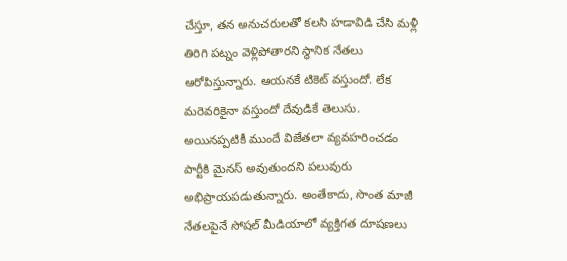చేస్తూ, తన అనుచరులతో కలసి హడావిడి చేసి మళ్లీ తిరిగి పట్నం వెళ్లిపోతారని స్థానిక నేతలు ఆరోపిస్తున్నారు. ఆయనకే టికెట్ వస్తుందో. లేక మరెవరికైనా వస్తుందో దేవుడికే తెలుసు. అయినప్పటికీ ముందే విజేతలా వ్యవహరించడం పార్టీకి మైనస్ అవుతుందని పలువురు అభిప్రాయపడుతున్నారు. అంతేకాదు, సొంత మాజీ నేతలపైనే సోషల్ మీడియాలో వ్యక్తిగత దూషణలు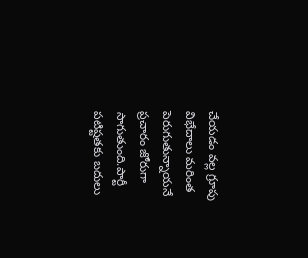చేయడం వల్ల గ్రూపు విభేదాలు మరింత పెరుగుతున్నాయనే ప్రచారం జోరుగా సాగుతుంది.పార్టీ పటిష్టతకు బదులు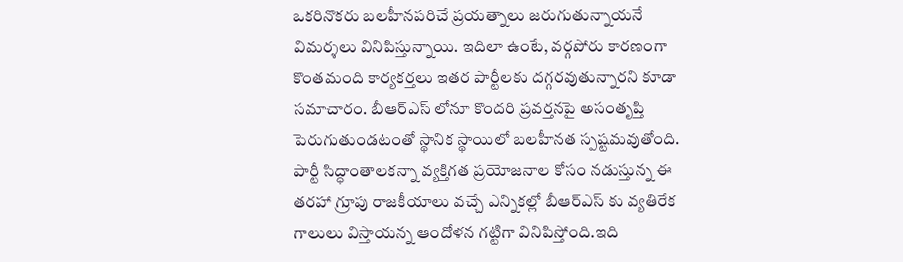ఒకరినొకరు బలహీనపరిచే ప్రయత్నాలు జరుగుతున్నాయనే విమర్శలు వినిపిస్తున్నాయి. ఇదిలా ఉంటే, వర్గపోరు కారణంగా కొంతమంది కార్యకర్తలు ఇతర పార్టీలకు దగ్గరవుతున్నారని కూడా సమాచారం. బీఆర్ఎస్ లోనూ కొందరి ప్రవర్తనపై అసంతృప్తి పెరుగుతుండటంతో స్థానిక స్థాయిలో బలహీనత స్పష్టమవుతోంది. పార్టీ సిద్ధాంతాలకన్నా వ్యక్తిగత ప్రయోజనాల కోసం నడుస్తున్న ఈ తరహా గ్రూపు రాజకీయాలు వచ్చే ఎన్నికల్లో బీఆర్ఎస్ కు వ్యతిరేక గాలులు విస్తాయన్న ఆందోళన గట్టిగా వినిపిస్తోంది.ఇది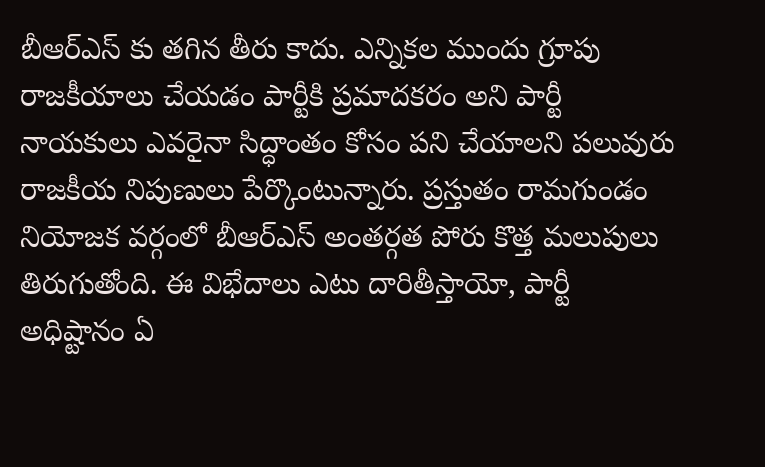బీఆర్ఎస్ కు తగిన తీరు కాదు. ఎన్నికల ముందు గ్రూపు రాజకీయాలు చేయడం పార్టీకి ప్రమాదకరం అని పార్టీ నాయకులు ఎవరైనా సిద్ధాంతం కోసం పని చేయాలని పలువురు రాజకీయ నిపుణులు పేర్కొంటున్నారు. ప్రస్తుతం రామగుండం నియోజక వర్గంలో బీఆర్ఎస్ అంతర్గత పోరు కొత్త మలుపులు తిరుగుతోంది. ఈ విభేదాలు ఎటు దారితీస్తాయో, పార్టీ అధిష్టానం ఏ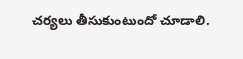చర్యలు తీసుకుంటుందో చూడాలి.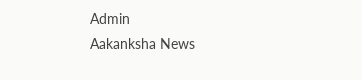Admin
Aakanksha News